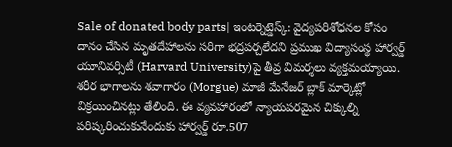Sale of donated body parts| ఇంటర్నెట్డెస్క్: వైద్యపరిశోధనల కోసం దానం చేసిన మృతదేహాలను సరిగా భద్రపర్చలేదని ప్రముఖ విద్యాసంస్థ హార్వర్డ్ యూనివర్సిటీ (Harvard University)పై తీవ్ర విమర్శలు వ్యక్తమయ్యాయి. శరీర భాగాలను శవాగారం (Morgue) మాజీ మేనేజర్ బ్లాక్ మార్కెట్లో విక్రయించినట్లు తేలింది. ఈ వ్యవహారంలో న్యాయపరమైన చిక్కుల్ని పరిష్కరించుకునేందుకు హార్వర్డ్ రూ.507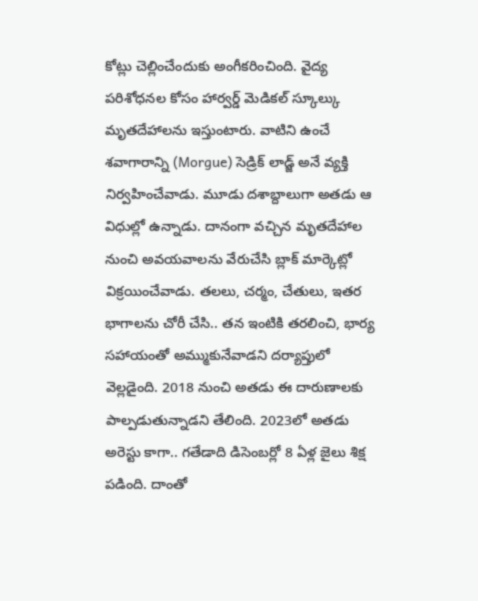కోట్లు చెల్లించేందుకు అంగీకరించింది. వైద్య పరిశోధనల కోసం హార్వర్డ్ మెడికల్ స్కూల్కు మృతదేహాలను ఇస్తుంటారు. వాటిని ఉంచే శవాగారాన్ని (Morgue) సెడ్రిక్ లాడ్జ్ అనే వ్యక్తి నిర్వహించేవాడు. మూడు దశాబ్దాలుగా అతడు ఆ విధుల్లో ఉన్నాడు. దానంగా వచ్చిన మృతదేహాల నుంచి అవయవాలను వేరుచేసి బ్లాక్ మార్కెట్లో విక్రయించేవాడు. తలలు, చర్మం, చేతులు, ఇతర భాగాలను చోరీ చేసి.. తన ఇంటికి తరలించి, భార్య సహాయంతో అమ్ముకునేవాడని దర్యాప్తులో వెల్లడైంది. 2018 నుంచి అతడు ఈ దారుణాలకు పాల్పడుతున్నాడని తేలింది. 2023లో అతడు అరెస్టు కాగా.. గతేడాది డిసెంబర్లో 8 ఏళ్ల జైలు శిక్ష పడింది. దాంతో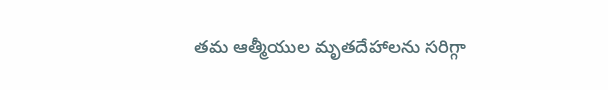తమ ఆత్మీయుల మృతదేహాలను సరిగ్గా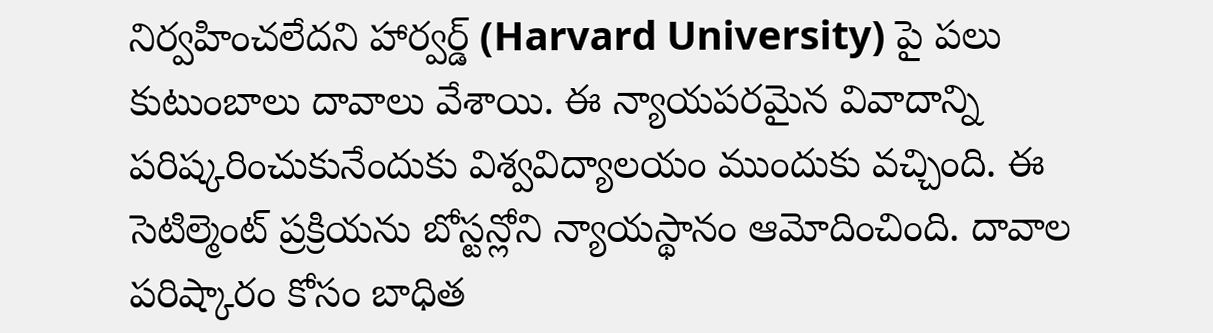నిర్వహించలేదని హార్వర్డ్ (Harvard University) పై పలు కుటుంబాలు దావాలు వేశాయి. ఈ న్యాయపరమైన వివాదాన్ని పరిష్కరించుకునేందుకు విశ్వవిద్యాలయం ముందుకు వచ్చింది. ఈ సెటిల్మెంట్ ప్రక్రియను బోస్టన్లోని న్యాయస్థానం ఆమోదించింది. దావాల పరిష్కారం కోసం బాధిత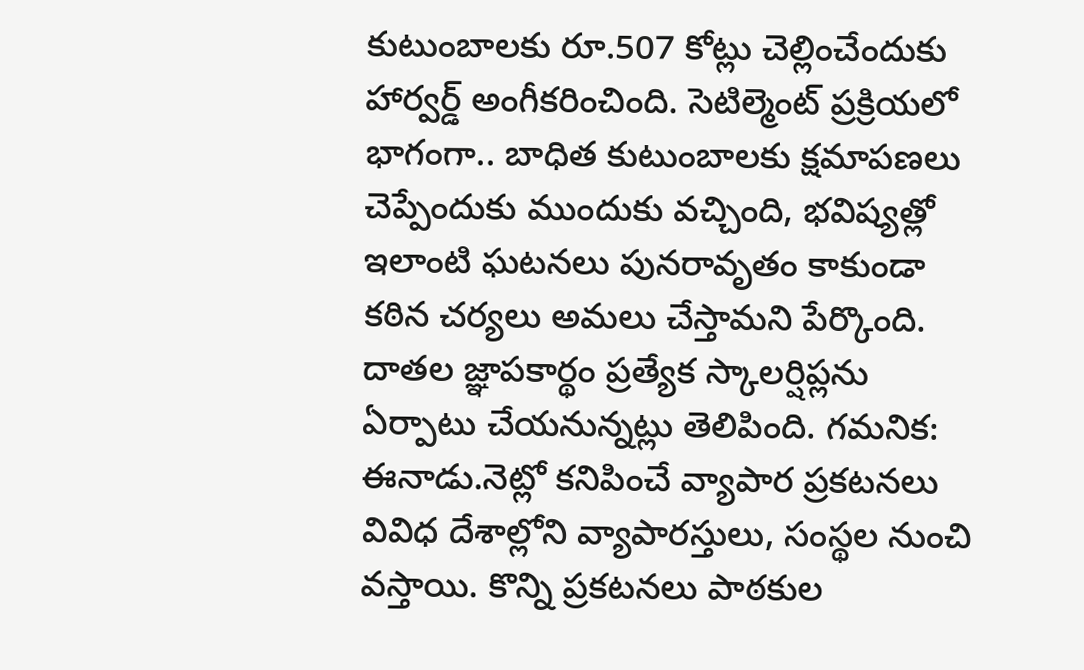కుటుంబాలకు రూ.507 కోట్లు చెల్లించేందుకు హార్వర్డ్ అంగీకరించింది. సెటిల్మెంట్ ప్రక్రియలో భాగంగా.. బాధిత కుటుంబాలకు క్షమాపణలు చెప్పేందుకు ముందుకు వచ్చింది, భవిష్యత్లో ఇలాంటి ఘటనలు పునరావృతం కాకుండా కఠిన చర్యలు అమలు చేస్తామని పేర్కొంది. దాతల జ్ఞాపకార్థం ప్రత్యేక స్కాలర్షిప్లను ఏర్పాటు చేయనున్నట్లు తెలిపింది. గమనిక: ఈనాడు.నెట్లో కనిపించే వ్యాపార ప్రకటనలు వివిధ దేశాల్లోని వ్యాపారస్తులు, సంస్థల నుంచి వస్తాయి. కొన్ని ప్రకటనలు పాఠకుల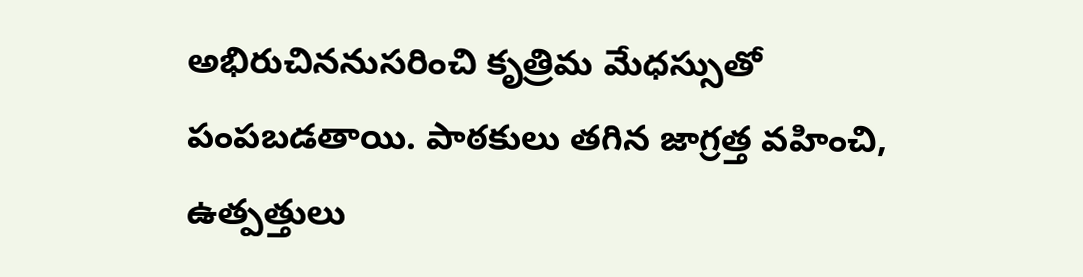అభిరుచిననుసరించి కృత్రిమ మేధస్సుతో పంపబడతాయి. పాఠకులు తగిన జాగ్రత్త వహించి, ఉత్పత్తులు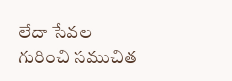లేదా సేవల గురించి సముచిత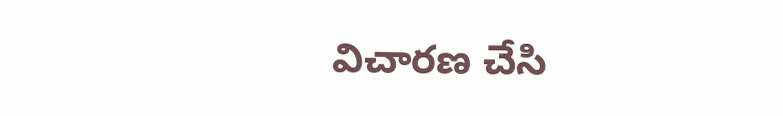విచారణ చేసి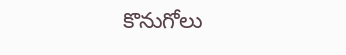కొనుగోలు